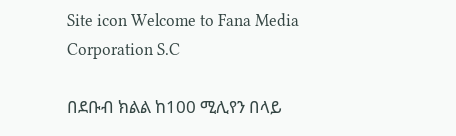Site icon Welcome to Fana Media Corporation S.C

በደቡብ ክልል ከ100 ሚሊየን በላይ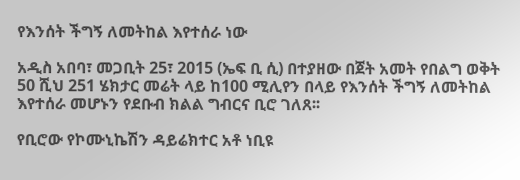የእንሰት ችግኝ ለመትከል እየተሰራ ነው

አዲስ አበባ፣ መጋቢት 25፣ 2015 (ኤፍ ቢ ሲ) በተያዘው በጀት አመት የበልግ ወቅት 50 ሺህ 251 ሄክታር መሬት ላይ ከ100 ሚሊየን በላይ የእንሰት ችግኝ ለመትከል እየተሰራ መሆኑን የደቡብ ክልል ግብርና ቢሮ ገለጸ፡፡

የቢሮው የኮሙኒኬሽን ዳይሬክተር አቶ ነቢዩ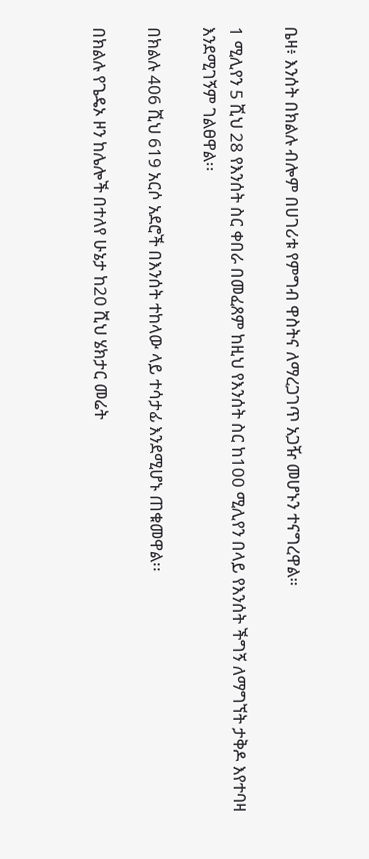ቤዛ፥ እንሰት በክልሉ ብሎም በሀገሪቱ የምግብ ዋስትና ለማረጋገጥ አጋዥ መሆኑን ተናግረዋል።

1 ሚሊየን 5 ሺህ 28 የእንሰት ስር ቀበራ በመፈጸም ከዚህ የእንሰት ስር ከ100 ሚሊየን በላይ የእንሰት ችግኝ ለማግኘት ታቅዶ እየተባዛ እንደሚገኝም ገልፀዋል፡፡

በክልሉ 406 ሺህ 619 አርሶ አደሮች በእንሰት ተከላው ላይ ተሳታፊ እንደሚሆኑ ጠቁመዋል፡፡

በክልሉ የጌዴኦ ዞን ከሌሎች በተለየ ሁኔታ ከ20 ሺህ ሄክታር መሬት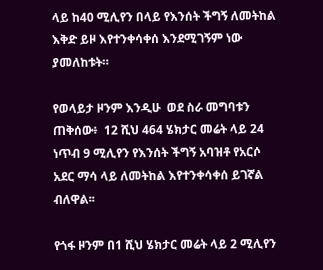ላይ ከ40 ሚሊየን በላይ የእንሰት ችግኝ ለመትከል እቅድ ይዞ እየተንቀሳቀሰ እንደሚገኝም ነው ያመለከቱት።

የወላይታ ዞንም እንዲሁ  ወደ ስራ መግባቱን ጠቅሰው፥  12 ሺህ 464 ሄክታር መሬት ላይ 24 ነጥብ 9 ሚሊየን የእንሰት ችግኝ አባዝቶ የአርሶ አደር ማሳ ላይ ለመትከል እየተንቀሳቀሰ ይገኛል ብለዋል፡፡

የጎፋ ዞንም በ1 ሺህ ሄክታር መሬት ላይ 2 ሚሊየን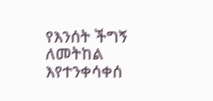የእንሰት ችግኝ ለመትከል እየተንቀሳቀሰ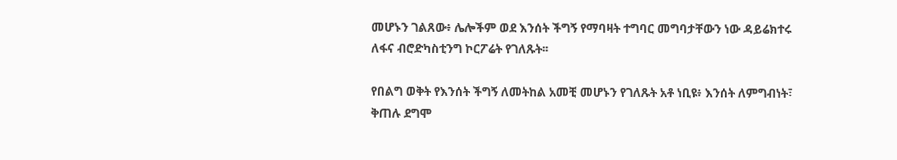መሆኑን ገልጸው፥ ሌሎችም ወደ እንሰት ችግኝ የማባዛት ተግባር መግባታቸውን ነው ዳይሬክተሩ ለፋና ብሮድካስቲንግ ኮርፖሬት የገለጹት፡፡

የበልግ ወቅት የእንሰት ችግኝ ለመትከል አመቺ መሆኑን የገለጹት አቶ ነቢዩ፥ እንሰት ለምግብነት፣ ቅጠሉ ደግሞ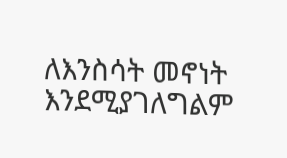ለእንስሳት መኖነት እንደሚያገለግልም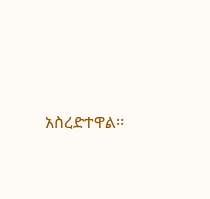አስረድተዋል፡፡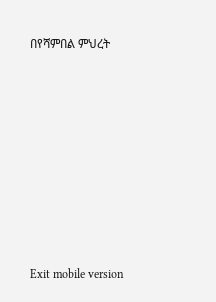በየሻምበል ምህረት











Exit mobile version